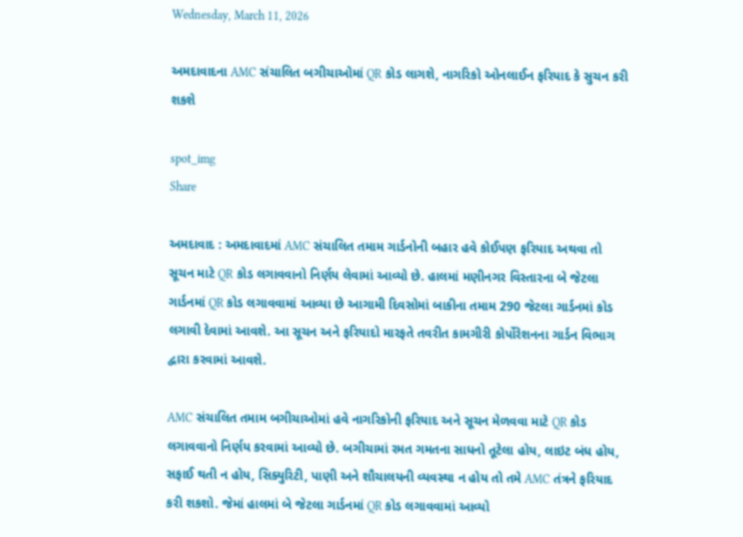Wednesday, March 11, 2026

અમદાવાદના AMC સંચાલિત બગીચાઓમાં QR કોડ લાગશે, નાગરિકો ઓનલાઈન ફરિયાદ કે સુચન કરી શકશે

spot_img
Share

અમદાવાદ : અમદાવાદમાં AMC સંચાલિત તમામ ગાર્ડનોની બહાર હવે કોઈપણ ફરિયાદ અથવા તો સૂચન માટે QR કોડ લગાવવાનો નિર્ણય લેવામાં આવ્યો છે. હાલમાં મણીનગર વિસ્તારના બે જેટલા ગાર્ડનમાં QR કોડ લગાવવામાં આવ્યા છે આગામી દિવસોમાં બાકીના તમામ 290 જેટલા ગાર્ડનમાં કોડ લગાવી દેવામાં આવશે. આ સૂચન અને ફરિયાદો મારફતે તવરીત કામગીરી કોર્પોરેશનના ગાર્ડન વિભાગ દ્વારા કરવામાં આવશે.

AMC સંચાલિત તમામ બગીચાઓમાં હવે નાગરિકોની ફરિયાદ અને સૂચન મેળવવા માટે QR કોડ લગાવવાનો નિર્ણય કરવામાં આવ્યો છે. બગીચામાં રમત ગમતના સાધનો તૂટેલા હોય, લાઇટ બંધ હોય, સફાઈ થતી ન હોય, સિક્યુરિટી, પાણી અને શૌચાલયની વ્યવસ્થા ન હોય તો તમે AMC તંત્રને ફરિયાદ કરી શકશો. જેમાં હાલમાં બે જેટલા ગાર્ડનમાં QR કોડ લગાવવામાં આવ્યો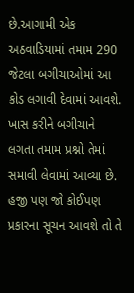છે.આગામી એક અઠવાડિયામાં તમામ 290 જેટલા બગીચાઓમાં આ કોડ લગાવી દેવામાં આવશે. ખાસ કરીને બગીચાને લગતા તમામ પ્રશ્નો તેમાં સમાવી લેવામાં આવ્યા છે. હજી પણ જો કોઈપણ પ્રકારના સૂચન આવશે તો તે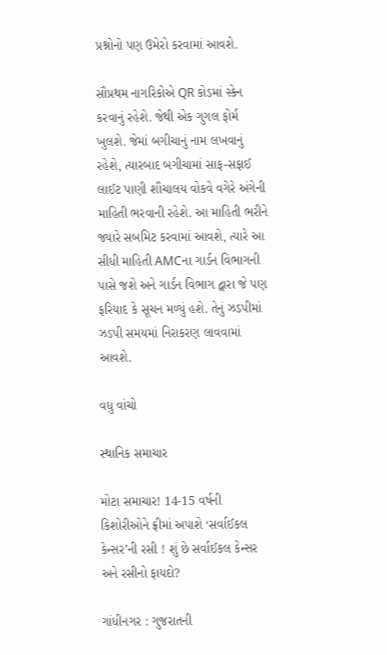પ્રશ્નોનો પણ ઉમેરો કરવામાં આવશે.

સૌપ્રથમ નાગરિકોએ QR કોડમાં સ્કેન કરવાનું રહેશે. જેથી એક ગુગલ ફોર્મ ખુલશે. જેમાં બગીચાનું નામ લખવાનું રહેશે, ત્યારબાદ બગીચામાં સાફ-સફાઈ લાઈટ પાણી શૌચાલય વોકવે વગેરે અંગેની માહિતી ભરવાની રહેશે. આ માહિતી ભરીને જ્યારે સબમિટ કરવામાં આવશે, ત્યારે આ સીધી માહિતી AMCના ગાર્ડન વિભાગની પાસે જશે અને ગાર્ડન વિભાગ દ્વારા જે પણ ફરિયાદ કે સૂચન મળ્યું હશે. તેનું ઝડપીમાં ઝડપી સમયમાં નિરાકરણ લાવવામાં આવશે.

વધુ વાંચો

સ્થાનિક સમાચાર

મોટા સમાચાર! 14-15 વર્ષની કિશોરીઓને ફ્રીમાં અપાશે ‘સર્વાઈકલ કેન્સર’ની રસી ! શું છે સર્વાઈકલ કેન્સર અને રસીનો ફાયદો?

ગાંધીનગર : ગુજરાતની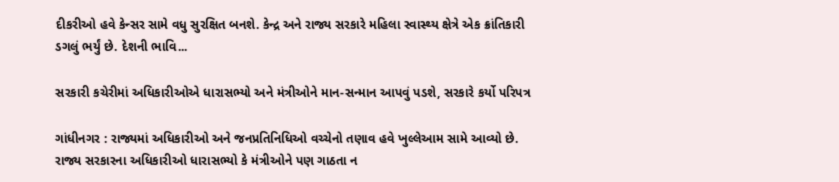દીકરીઓ હવે કેન્સર સામે વધુ સુરક્ષિત બનશે. કેન્દ્ર અને રાજ્ય સરકારે મહિલા સ્વાસ્થ્ય ક્ષેત્રે એક ક્રાંતિકારી ડગલું ભર્યું છે. દેશની ભાવિ...

સરકારી કચેરીમાં અધિકારીઓએ ધારાસભ્યો અને મંત્રીઓને માન-સન્માન આપવું પડશે, સરકારે કર્યો પરિપત્ર

ગાંધીનગર : રાજ્યમાં અધિકારીઓ અને જનપ્રતિનિધિઓ વચ્ચેનો તણાવ હવે ખુલ્લેઆમ સામે આવ્યો છે. રાજ્ય સરકારના અધિકારીઓ ધારાસભ્યો કે મંત્રીઓને પણ ગાઠતા ન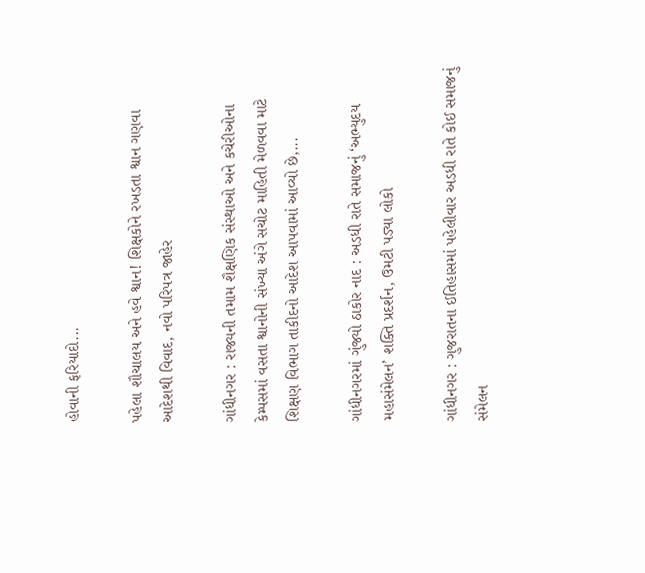હોવાની ફરિયાદો...

પહેલા શૌચાલય અને હવે શ્વાન! શિક્ષકોને રખડતા શ્વાન ગણવા આદેશથી વિવાદ, નવો પરિપત્ર જાહેર

ગાંધીનગર : રાજ્યની તમામ શૈક્ષણિક સંસ્થાઓ અને કચેરીઓના કેમ્પસમાં વસતા શ્વાનોની સંખ્યા અંગે સચોટ માહિતી મેળવવા માટે શિક્ષણ વિભાગ તાકીદનો આદેશ આપવામાં આવ્યો છે,...

ગાંધીનગરમાં ગુંજ્યો ઠાકોર નાદ : અડધી રાતે સમાજનું ‘અભ્યુદય મહાસંમેલન’ શક્તિ પ્રદર્શન, ઉમટી પડ્યા લોકો

ગાંધીનગર : ગુજરાતના ઈતિહાસમાં પહેલીવાર અડધી રાતે કોઈ સમાજનું સંમેલન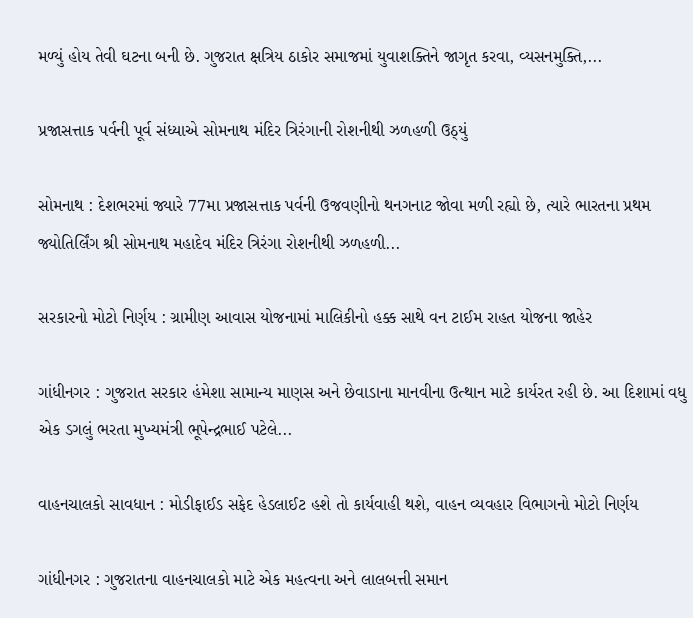મળ્યું હોય તેવી ઘટના બની છે. ગુજરાત ક્ષત્રિય ઠાકોર સમાજમાં યુવાશક્તિને જાગૃત કરવા, વ્યસનમુક્તિ,...

પ્રજાસત્તાક પર્વની પૂર્વ સંધ્યાએ સોમનાથ મંદિર ત્રિરંગાની રોશનીથી ઝળહળી ઉઠ્યું

સોમનાથ : દેશભરમાં જ્યારે 77મા પ્રજાસત્તાક પર્વની ઉજવણીનો થનગનાટ જોવા મળી રહ્યો છે, ત્યારે ભારતના પ્રથમ જ્યોતિર્લિંગ શ્રી સોમનાથ મહાદેવ મંદિર ત્રિરંગા રોશનીથી ઝળહળી...

સરકારનો મોટો નિર્ણય : ગ્રામીણ આવાસ યોજનામાં માલિકીનો હક્ક સાથે વન ટાઈમ રાહત યોજના જાહેર

ગાંધીનગર : ગુજરાત સરકાર હંમેશા સામાન્ય માણસ અને છેવાડાના માનવીના ઉત્થાન માટે કાર્યરત રહી છે. આ દિશામાં વધુ એક ડગલું ભરતા મુખ્યમંત્રી ભૂપેન્દ્રભાઈ પટેલે...

વાહનચાલકો સાવધાન : મોડીફાઈડ સફેદ હેડલાઈટ હશે તો કાર્યવાહી થશે, વાહન વ્યવહાર વિભાગનો મોટો નિર્ણય

ગાંધીનગર : ગુજરાતના વાહનચાલકો માટે એક મહત્વના અને લાલબત્તી સમાન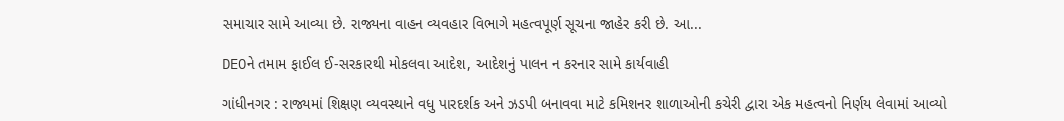સમાચાર સામે આવ્યા છે. રાજ્યના વાહન વ્યવહાર વિભાગે મહત્વપૂર્ણ સૂચના જાહેર કરી છે. આ...

DEOને તમામ ફાઈલ ઈ-સરકારથી મોકલવા આદેશ, આદેશનું પાલન ન કરનાર સામે કાર્યવાહી

ગાંધીનગર : રાજ્યમાં શિક્ષણ વ્યવસ્થાને વધુ પારદર્શક અને ઝડપી બનાવવા માટે કમિશનર શાળાઓની કચેરી દ્વારા એક મહત્વનો નિર્ણય લેવામાં આવ્યો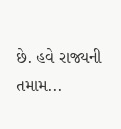છે. હવે રાજ્યની તમામ...